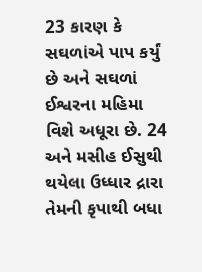23 કારણ કે સઘળાંએ પાપ કર્યું છે અને સઘળાં ઈશ્વરના મહિમા વિશે અધૂરા છે. 24 અને મસીહ ઈસુથી થયેલા ઉધ્ધાર દ્રારા તેમની કૃપાથી બધા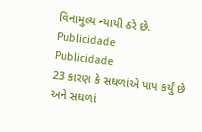વિનામુલ્ય ન્યાયી ઠરે છે.
Publicidade
Publicidade
23 કારણ કે સઘળાંએ પાપ કર્યું છે અને સઘળાં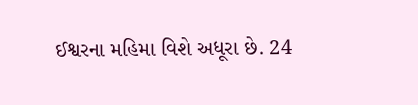ઈશ્વરના મહિમા વિશે અધૂરા છે. 24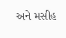અને મસીહ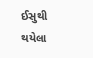ઈસુથી થયેલા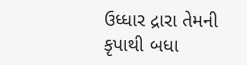ઉધ્ધાર દ્રારા તેમની કૃપાથી બધા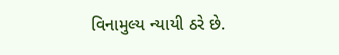વિનામુલ્ય ન્યાયી ઠરે છે.